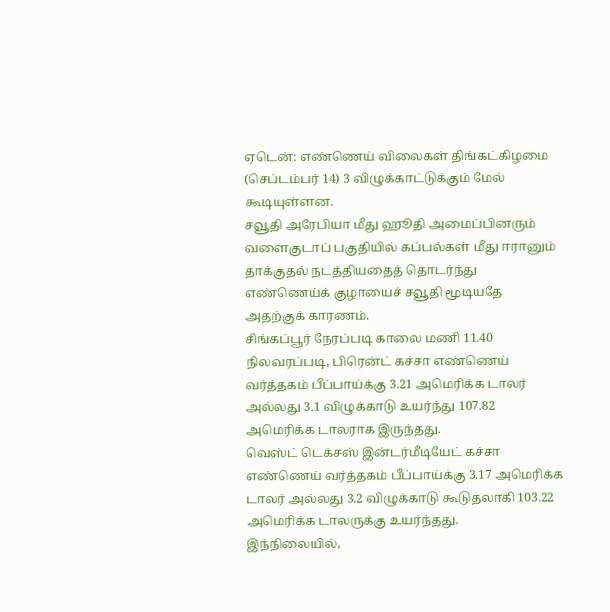ஏடென்: எண்ணெய் விலைகள் திங்கட்கிழமை (செப்டம்பர் 14) 3 விழுக்காட்டுக்கும் மேல் கூடியுள்ளன.
சவூதி அரேபியா மீது ஹூதி அமைப்பினரும் வளைகுடாப் பகுதியில் கப்பல்கள் மீது ஈரானும் தாக்குதல் நடத்தியதைத் தொடர்ந்து எண்ணெய்க் குழாயைச் சவூதி மூடியதே அதற்குக் காரணம்.
சிங்கப்பூர் நேரப்படி காலை மணி 11.40 நிலவரப்படி, பிரென்ட் கச்சா எண்ணெய் வர்த்தகம் பீப்பாய்க்கு 3.21 அமெரிக்க டாலர் அல்லது 3.1 விழுக்காடு உயர்ந்து 107.82 அமெரிக்க டாலராக இருந்தது.
வெஸ்ட் டெக்சஸ் இன்டர்மீடியேட் கச்சா எண்ணெய் வர்த்தகம் பீப்பாய்க்கு 3.17 அமெரிக்க டாலர் அல்லது 3.2 விழுக்காடு கூடுதலாகி 103.22 அமெரிக்க டாலருக்கு உயர்ந்தது.
இந்நிலையில்,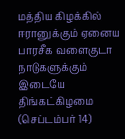மத்திய கிழக்கில் ஈரானுக்கும் ஏனைய பாரசீக வளைகுடா நாடுகளுக்கும் இடையே திங்கட்கிழமை (செப்டம்பர் 14)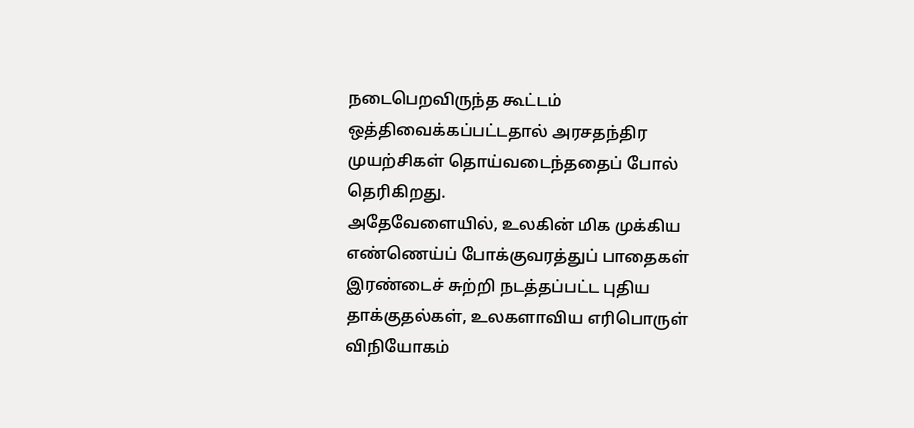நடைபெறவிருந்த கூட்டம் ஒத்திவைக்கப்பட்டதால் அரசதந்திர முயற்சிகள் தொய்வடைந்ததைப் போல் தெரிகிறது.
அதேவேளையில், உலகின் மிக முக்கிய எண்ணெய்ப் போக்குவரத்துப் பாதைகள் இரண்டைச் சுற்றி நடத்தப்பட்ட புதிய தாக்குதல்கள், உலகளாவிய எரிபொருள் விநியோகம்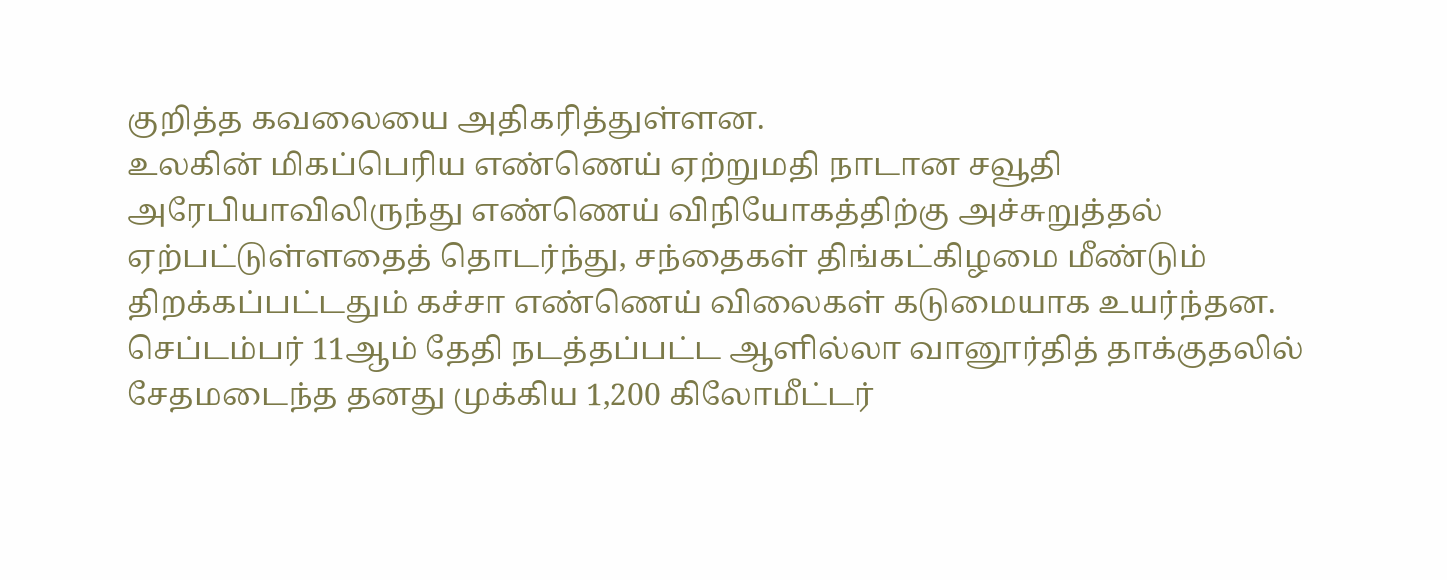குறித்த கவலையை அதிகரித்துள்ளன.
உலகின் மிகப்பெரிய எண்ணெய் ஏற்றுமதி நாடான சவூதி அரேபியாவிலிருந்து எண்ணெய் விநியோகத்திற்கு அச்சுறுத்தல் ஏற்பட்டுள்ளதைத் தொடர்ந்து, சந்தைகள் திங்கட்கிழமை மீண்டும் திறக்கப்பட்டதும் கச்சா எண்ணெய் விலைகள் கடுமையாக உயர்ந்தன.
செப்டம்பர் 11ஆம் தேதி நடத்தப்பட்ட ஆளில்லா வானூர்தித் தாக்குதலில் சேதமடைந்த தனது முக்கிய 1,200 கிலோமீட்டர்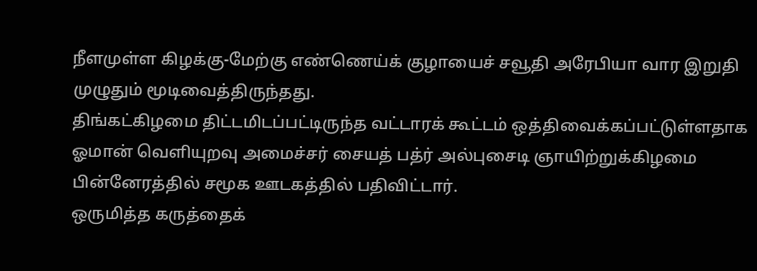நீளமுள்ள கிழக்கு-மேற்கு எண்ணெய்க் குழாயைச் சவூதி அரேபியா வார இறுதி முழுதும் மூடிவைத்திருந்தது.
திங்கட்கிழமை திட்டமிடப்பட்டிருந்த வட்டாரக் கூட்டம் ஒத்திவைக்கப்பட்டுள்ளதாக ஓமான் வெளியுறவு அமைச்சர் சையத் பத்ர் அல்புசைடி ஞாயிற்றுக்கிழமை பின்னேரத்தில் சமூக ஊடகத்தில் பதிவிட்டார்.
ஒருமித்த கருத்தைக்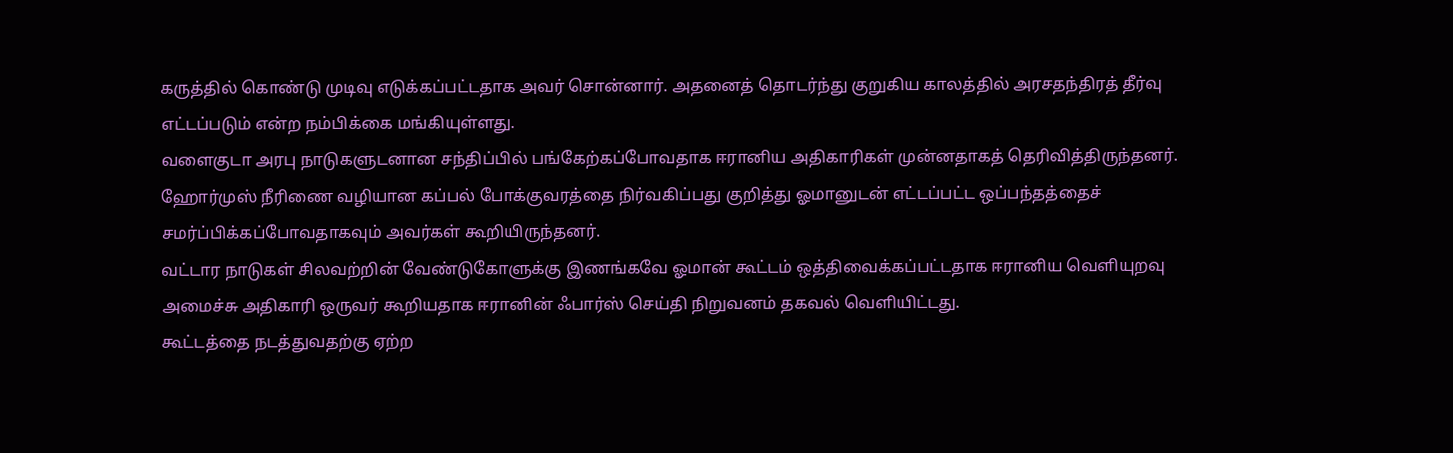கருத்தில் கொண்டு முடிவு எடுக்கப்பட்டதாக அவர் சொன்னார். அதனைத் தொடர்ந்து குறுகிய காலத்தில் அரசதந்திரத் தீர்வு எட்டப்படும் என்ற நம்பிக்கை மங்கியுள்ளது.
வளைகுடா அரபு நாடுகளுடனான சந்திப்பில் பங்கேற்கப்போவதாக ஈரானிய அதிகாரிகள் முன்னதாகத் தெரிவித்திருந்தனர். ஹோர்முஸ் நீரிணை வழியான கப்பல் போக்குவரத்தை நிர்வகிப்பது குறித்து ஓமானுடன் எட்டப்பட்ட ஒப்பந்தத்தைச் சமர்ப்பிக்கப்போவதாகவும் அவர்கள் கூறியிருந்தனர்.
வட்டார நாடுகள் சிலவற்றின் வேண்டுகோளுக்கு இணங்கவே ஓமான் கூட்டம் ஒத்திவைக்கப்பட்டதாக ஈரானிய வெளியுறவு அமைச்சு அதிகாரி ஒருவர் கூறியதாக ஈரானின் ஃபார்ஸ் செய்தி நிறுவனம் தகவல் வெளியிட்டது.
கூட்டத்தை நடத்துவதற்கு ஏற்ற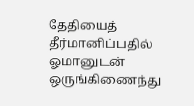தேதியைத் தீர்மானிப்பதில் ஓமானுடன் ஒருங்கிணைந்து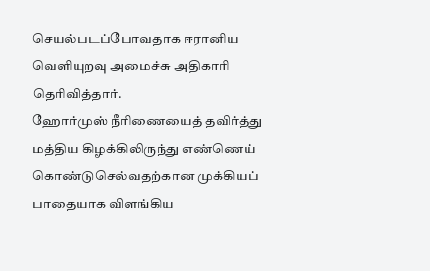செயல்படப்போவதாக ஈரானிய வெளியுறவு அமைச்சு அதிகாரி தெரிவித்தார்.
ஹோர்முஸ் நீரிணையைத் தவிர்த்து மத்திய கிழக்கிலிருந்து எண்ணெய் கொண்டுசெல்வதற்கான முக்கியப் பாதையாக விளங்கிய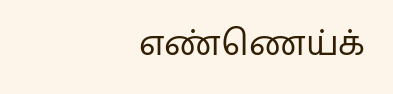எண்ணெய்க்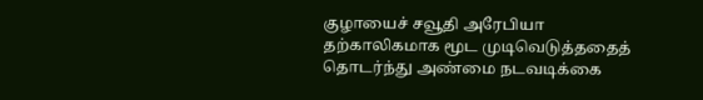குழாயைச் சவூதி அரேபியா தற்காலிகமாக மூட முடிவெடுத்ததைத் தொடர்ந்து அண்மை நடவடிக்கை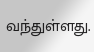வந்துள்ளது.